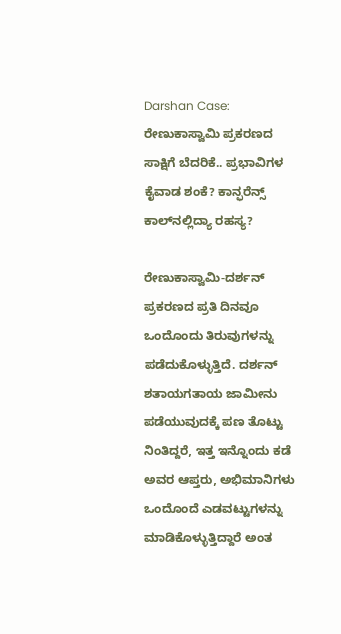Darshan Case: ರೇಣುಕಾಸ್ವಾಮಿ ಪ್ರಕರಣದ ಸಾಕ್ಷಿಗೆ ಬೆದರಿಕೆ.. ಪ್ರಭಾವಿಗಳ ಕೈವಾಡ ಶಂಕೆ? ಕಾನ್ಫರೆನ್ಸ್ ಕಾಲ್‌ನಲ್ಲಿದ್ಯಾ ರಹಸ್ಯ?

ರೇಣುಕಾಸ್ವಾಮಿ-ದರ್ಶನ್ ಪ್ರಕರಣದ ಪ್ರತಿ ದಿನವೂ ಒಂದೊಂದು ತಿರುವುಗಳನ್ನು ಪಡೆದುಕೊಳ್ಳುತ್ತಿದೆ. ದರ್ಶನ್ ಶತಾಯಗತಾಯ ಜಾಮೀನು ಪಡೆಯುವುದಕ್ಕೆ ಪಣ ತೊಟ್ಟು ನಿಂತಿದ್ದರೆ, ಇತ್ತ ಇನ್ನೊಂದು ಕಡೆ ಅವರ ಆಪ್ತರು, ಅಭಿಮಾನಿಗಳು ಒಂದೊಂದೆ ಎಡವಟ್ಟುಗಳನ್ನು ಮಾಡಿಕೊಳ್ಳುತ್ತಿದ್ದಾರೆ ಅಂತ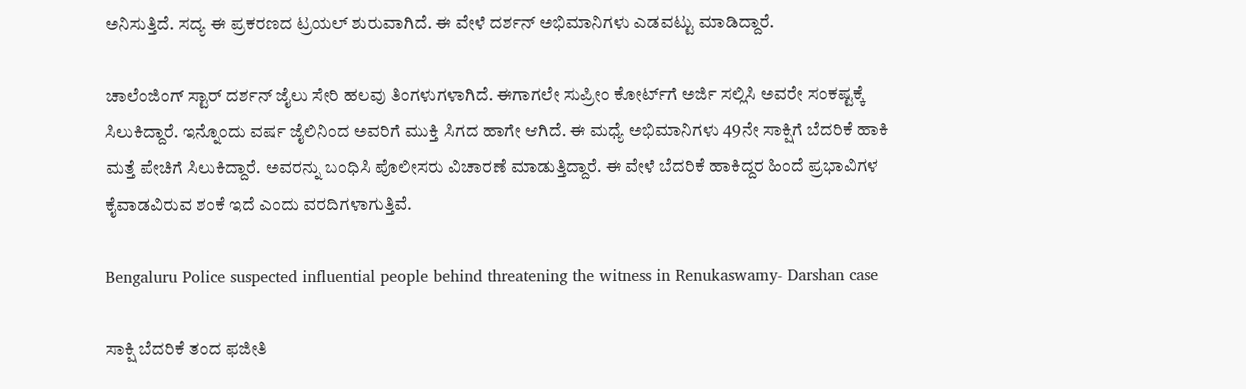ಅನಿಸುತ್ತಿದೆ. ಸದ್ಯ ಈ ಪ್ರಕರಣದ ಟ್ರಯಲ್ ಶುರುವಾಗಿದೆ. ಈ ವೇಳೆ ದರ್ಶನ್ ಅಭಿಮಾನಿಗಳು ಎಡವಟ್ಟು ಮಾಡಿದ್ದಾರೆ.

ಚಾಲೆಂಜಿಂಗ್ ಸ್ಟಾರ್ ದರ್ಶನ್ ಜೈಲು ಸೇರಿ ಹಲವು ತಿಂಗಳುಗಳಾಗಿದೆ. ಈಗಾಗಲೇ ಸುಪ್ರೀಂ ಕೋರ್ಟ್‌ಗೆ ಅರ್ಜಿ ಸಲ್ಲಿಸಿ ಅವರೇ ಸಂಕಷ್ಟಕ್ಕೆ ಸಿಲುಕಿದ್ದಾರೆ. ಇನ್ನೊಂದು ವರ್ಷ ಜೈಲಿನಿಂದ ಅವರಿಗೆ ಮುಕ್ತಿ ಸಿಗದ ಹಾಗೇ ಆಗಿದೆ. ಈ ಮಧ್ಯೆ ಅಭಿಮಾನಿಗಳು 49ನೇ ಸಾಕ್ಷಿಗೆ ಬೆದರಿಕೆ ಹಾಕಿ ಮತ್ತೆ ಪೇಚಿಗೆ ಸಿಲುಕಿದ್ದಾರೆ. ಅವರನ್ನು ಬಂಧಿಸಿ ಪೊಲೀಸರು ವಿಚಾರಣೆ ಮಾಡುತ್ತಿದ್ದಾರೆ. ಈ ವೇಳೆ ಬೆದರಿಕೆ ಹಾಕಿದ್ದರ ಹಿಂದೆ ಪ್ರಭಾವಿಗಳ ಕೈವಾಡವಿರುವ ಶಂಕೆ ಇದೆ ಎಂದು ವರದಿಗಳಾಗುತ್ತಿವೆ.

Bengaluru Police suspected influential people behind threatening the witness in Renukaswamy- Darshan case

ಸಾಕ್ಷಿ ಬೆದರಿಕೆ ತಂದ ಫಜೀತಿ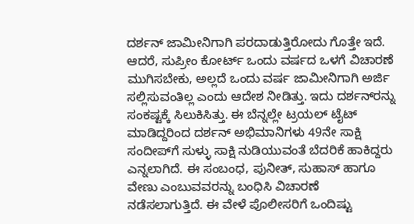ದರ್ಶನ್ ಜಾಮೀನಿಗಾಗಿ ಪರದಾಡುತ್ತಿರೋದು ಗೊತ್ತೇ ಇದೆ. ಆದರೆ, ಸುಪ್ರೀಂ ಕೋರ್ಟ್ ಒಂದು ವರ್ಷದ ಒಳಗೆ ವಿಚಾರಣೆ ಮುಗಿಸಬೇಕು, ಅಲ್ಲದೆ ಒಂದು ವರ್ಷ ಜಾಮೀನಿಗಾಗಿ ಅರ್ಜಿ ಸಲ್ಲಿಸುವಂತಿಲ್ಲ ಎಂದು ಆದೇಶ ನೀಡಿತ್ತು. ಇದು ದರ್ಶನ್‌ರನ್ನು ಸಂಕಷ್ಟಕ್ಕೆ ಸಿಲುಕಿಸಿತ್ತು. ಈ ಬೆನ್ನಲ್ಲೇ ಟ್ರಯಲ್ ಟೈಟ್ ಮಾಡಿದ್ದರಿಂದ ದರ್ಶನ್ ಅಭಿಮಾನಿಗಳು 49ನೇ ಸಾಕ್ಷಿ ಸಂದೀಪ್‌ಗೆ ಸುಳ್ಳು ಸಾಕ್ಷಿ ನುಡಿಯುವಂತೆ ಬೆದರಿಕೆ ಹಾಕಿದ್ದರು ಎನ್ನಲಾಗಿದೆ. ಈ ಸಂಬಂಧ, ಪುನೀತ್, ಸುಹಾಸ್ ಹಾಗೂ ವೇಣು ಎಂಬುವವರನ್ನು ಬಂಧಿಸಿ ವಿಚಾರಣೆ ನಡೆಸಲಾಗುತ್ತಿದೆ. ಈ ವೇಳೆ ಪೊಲೀಸರಿಗೆ ಒಂದಿಷ್ಟು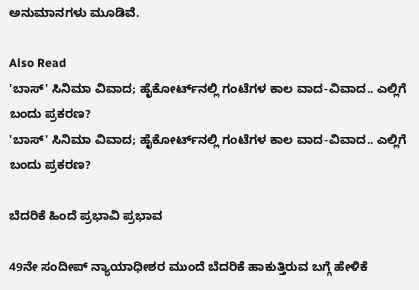ಅನುಮಾನಗಳು ಮೂಡಿವೆ.

Also Read
'ಬಾಸ್' ಸಿನಿಮಾ ವಿವಾದ; ಹೈಕೋರ್ಟ್‌ನಲ್ಲಿ ಗಂಟೆಗಳ ಕಾಲ ವಾದ-ವಿವಾದ.. ಎಲ್ಲಿಗೆ ಬಂದು ಪ್ರಕರಣ?
'ಬಾಸ್' ಸಿನಿಮಾ ವಿವಾದ; ಹೈಕೋರ್ಟ್‌ನಲ್ಲಿ ಗಂಟೆಗಳ ಕಾಲ ವಾದ-ವಿವಾದ.. ಎಲ್ಲಿಗೆ ಬಂದು ಪ್ರಕರಣ?

ಬೆದರಿಕೆ ಹಿಂದೆ ಪ್ರಭಾವಿ ಪ್ರಭಾವ

49ನೇ ಸಂದೀಪ್ ನ್ಯಾಯಾಧೀಶರ ಮುಂದೆ ಬೆದರಿಕೆ ಹಾಕುತ್ತಿರುವ ಬಗ್ಗೆ ಹೇಳಿಕೆ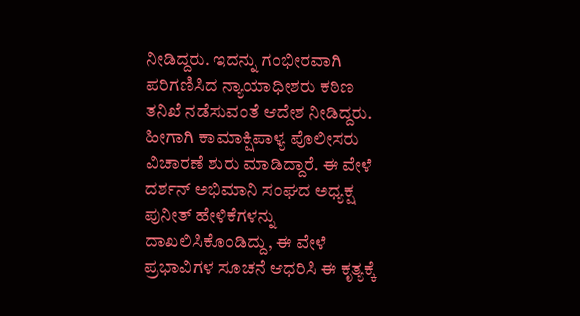ನೀಡಿದ್ದರು. ಇದನ್ನು ಗಂಭೀರವಾಗಿ ಪರಿಗಣಿಸಿದ ನ್ಯಾಯಾಧೀಶರು ಕಠಿಣ ತನಿಖೆ ನಡೆಸುವಂತೆ ಆದೇಶ ನೀಡಿದ್ದರು. ಹೀಗಾಗಿ ಕಾಮಾಕ್ಷಿಪಾಳ್ಯ ಪೊಲೀಸರು ವಿಚಾರಣೆ ಶುರು ಮಾಡಿದ್ದಾರೆ. ಈ ವೇಳೆ ದರ್ಶನ್ ಅಭಿಮಾನಿ ಸಂಘದ ಅಧ್ಯಕ್ಷ ಪುನೀತ್‌ ಹೇಳಿಕೆಗಳನ್ನು ದಾಖಲಿಸಿಕೊಂಡಿದ್ದು, ಈ ವೇಳೆ ಪ್ರಭಾವಿಗಳ ಸೂಚನೆ ಆಧರಿಸಿ ಈ ಕೃತ್ಯಕ್ಕೆ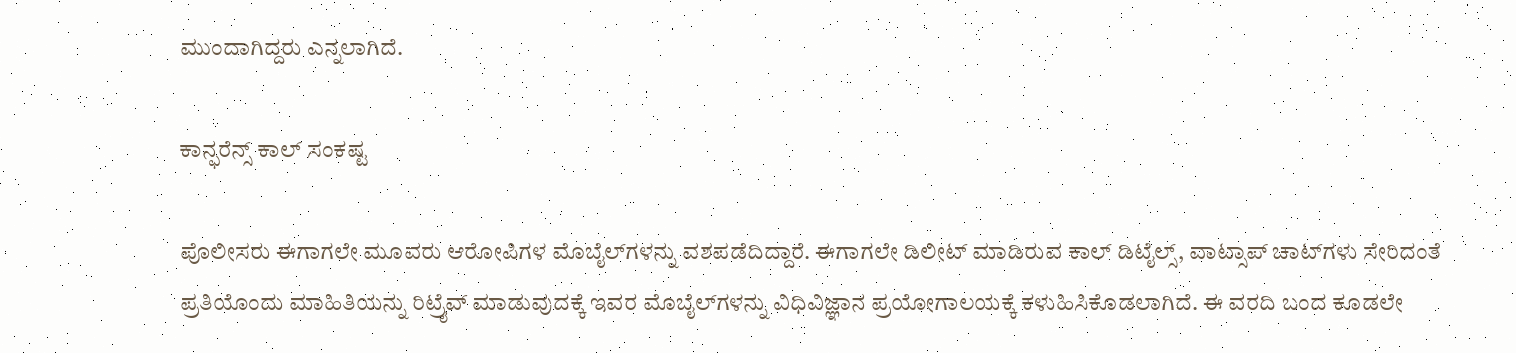ಮುಂದಾಗಿದ್ದರು ಎನ್ನಲಾಗಿದೆ.

ಕಾನ್ಫರೆನ್ಸ್ ಕಾಲ್ ಸಂಕಷ್ಟ

ಪೊಲೀಸರು ಈಗಾಗಲೇ ಮೂವರು ಆರೋಪಿಗಳ ಮೊಬೈಲ್‌ಗಳನ್ನು ವಶಪಡೆದಿದ್ದಾರೆ. ಈಗಾಗಲೇ ಡಿಲೀಟ್ ಮಾಡಿರುವ ಕಾಲ್ ಡಿಟೈಲ್ಸ್, ವಾಟ್ಸಾಪ್‌ ಚಾಟ್‌ಗಳು ಸೇರಿದಂತೆ ಪ್ರತಿಯೊಂದು ಮಾಹಿತಿಯನ್ನು ರಿಟ್ರೈವ್ ಮಾಡುವುದಕ್ಕೆ ಇವರ ಮೊಬೈಲ್‌ಗಳನ್ನು ವಿಧಿವಿಜ್ಞಾನ ಪ್ರಯೋಗಾಲಯಕ್ಕೆ ಕಳುಹಿಸಿಕೊಡಲಾಗಿದೆ. ಈ ವರದಿ ಬಂದ ಕೂಡಲೇ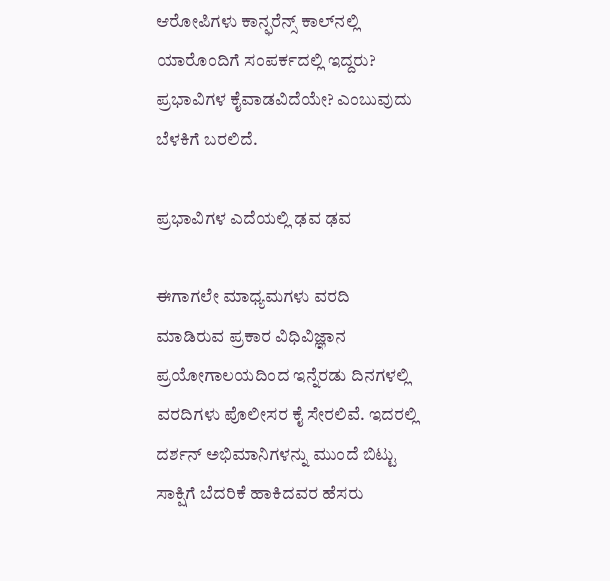ಆರೋಪಿಗಳು ಕಾನ್ಫರೆನ್ಸ್ ಕಾಲ್‌ನಲ್ಲಿ ಯಾರೊಂದಿಗೆ ಸಂಪರ್ಕದಲ್ಲಿ ಇದ್ದರು? ಪ್ರಭಾವಿಗಳ ಕೈವಾಡವಿದೆಯೇ? ಎಂಬುವುದು ಬೆಳಕಿಗೆ ಬರಲಿದೆ.

ಪ್ರಭಾವಿಗಳ ಎದೆಯಲ್ಲಿ ಢವ ಢವ

ಈಗಾಗಲೇ ಮಾಧ್ಯಮಗಳು ವರದಿ ಮಾಡಿರುವ ಪ್ರಕಾರ ವಿಧಿವಿಜ್ಞಾನ ಪ್ರಯೋಗಾಲಯದಿಂದ ಇನ್ನೆರಡು ದಿನಗಳಲ್ಲಿ ವರದಿಗಳು ಪೊಲೀಸರ ಕೈ ಸೇರಲಿವೆ. ಇದರಲ್ಲಿ ದರ್ಶನ್ ಅಭಿಮಾನಿಗಳನ್ನು ಮುಂದೆ ಬಿಟ್ಟು ಸಾಕ್ಷಿಗೆ ಬೆದರಿಕೆ ಹಾಕಿದವರ ಹೆಸರು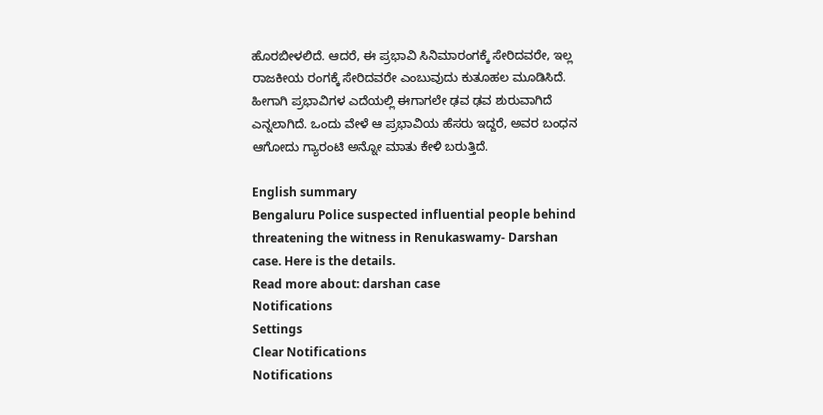ಹೊರಬೀಳಲಿದೆ. ಆದರೆ, ಈ ಪ್ರಭಾವಿ ಸಿನಿಮಾರಂಗಕ್ಕೆ ಸೇರಿದವರೇ, ಇಲ್ಲ ರಾಜಕೀಯ ರಂಗಕ್ಕೆ ಸೇರಿದವರೇ ಎಂಬುವುದು ಕುತೂಹಲ ಮೂಡಿಸಿದೆ. ಹೀಗಾಗಿ ಪ್ರಭಾವಿಗಳ ಎದೆಯಲ್ಲಿ ಈಗಾಗಲೇ ಢವ ಢವ ಶುರುವಾಗಿದೆ ಎನ್ನಲಾಗಿದೆ. ಒಂದು ವೇಳೆ ಆ ಪ್ರಭಾವಿಯ ಹೆಸರು ಇದ್ದರೆ, ಅವರ ಬಂಧನ ಆಗೋದು ಗ್ಯಾರಂಟಿ ಅನ್ನೋ ಮಾತು ಕೇಳಿ ಬರುತ್ತಿದೆ.

English summary
Bengaluru Police suspected influential people behind threatening the witness in Renukaswamy- Darshan case. Here is the details.
Read more about: darshan case
Notifications
Settings
Clear Notifications
Notifications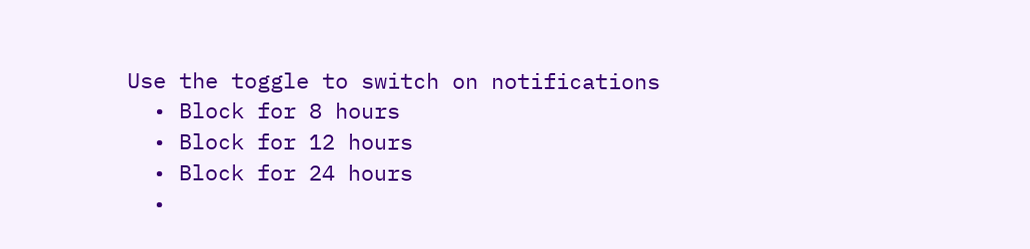Use the toggle to switch on notifications
  • Block for 8 hours
  • Block for 12 hours
  • Block for 24 hours
  •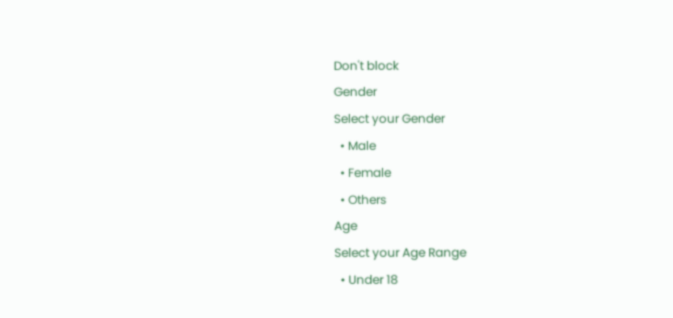Don't block
Gender
Select your Gender
  • Male
  • Female
  • Others
Age
Select your Age Range
  • Under 18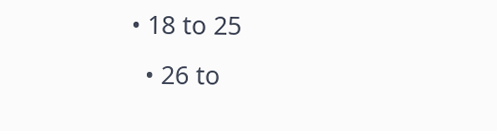• 18 to 25
  • 26 to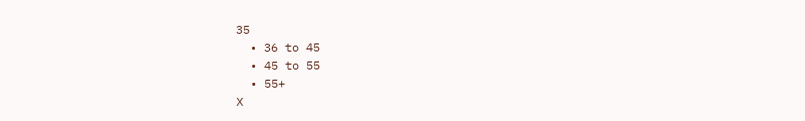35
  • 36 to 45
  • 45 to 55
  • 55+
X